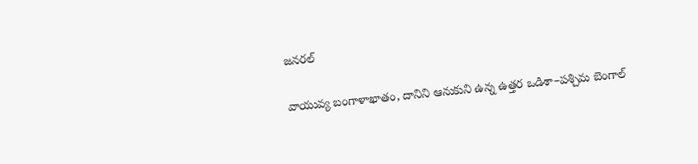జనరల్

వాయువ్య బంగాళాఖాతం, దానిని ఆనుకుని ఉన్న ఉత్తర ఒడిశా–పశ్చిమ బెంగాల్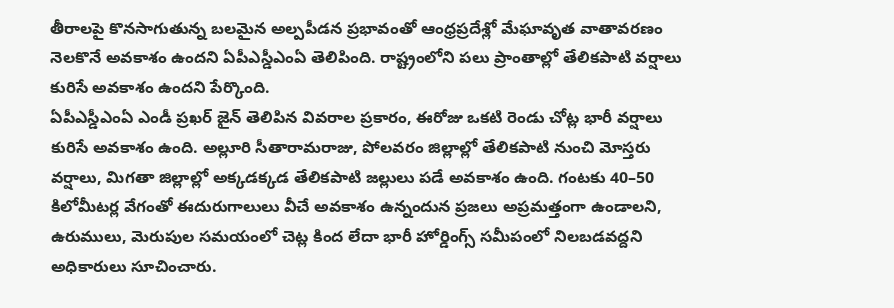తీరాలపై కొనసాగుతున్న బలమైన అల్పపీడన ప్రభావంతో ఆంధ్రప్రదేశ్లో మేఘావృత వాతావరణం నెలకొనే అవకాశం ఉందని ఏపీఎస్డీఎంఏ తెలిపింది. రాష్ట్రంలోని పలు ప్రాంతాల్లో తేలికపాటి వర్షాలు కురిసే అవకాశం ఉందని పేర్కొంది.
ఏపీఎస్డీఎంఏ ఎండీ ప్రఖర్ జైన్ తెలిపిన వివరాల ప్రకారం, ఈరోజు ఒకటి రెండు చోట్ల భారీ వర్షాలు కురిసే అవకాశం ఉంది. అల్లూరి సీతారామరాజు, పోలవరం జిల్లాల్లో తేలికపాటి నుంచి మోస్తరు వర్షాలు, మిగతా జిల్లాల్లో అక్కడక్కడ తేలికపాటి జల్లులు పడే అవకాశం ఉంది. గంటకు 40–50 కిలోమీటర్ల వేగంతో ఈదురుగాలులు వీచే అవకాశం ఉన్నందున ప్రజలు అప్రమత్తంగా ఉండాలని, ఉరుములు, మెరుపుల సమయంలో చెట్ల కింద లేదా భారీ హోర్డింగ్స్ సమీపంలో నిలబడవద్దని అధికారులు సూచించారు.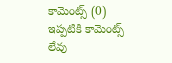కామెంట్స్ (0)
ఇప్పటికి కామెంట్స్ లేవు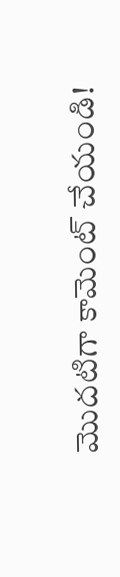మొదటిగా కామెంట్ చేయండి!